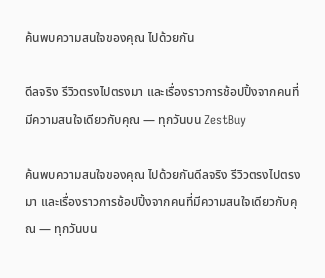ค้นพบความสนใจของคุณ ไปด้วยกัน

ดีลจริง รีวิวตรงไปตรงมา และเรื่องราวการช้อปปิ้งจากคนที่มีความสนใจเดียวกับคุณ — ทุกวันบน ZestBuy

ค้นพบความสนใจของคุณ ไปด้วยกันดีลจริง รีวิวตรงไปตรงมา และเรื่องราวการช้อปปิ้งจากคนที่มีความสนใจเดียวกับคุณ — ทุกวันบน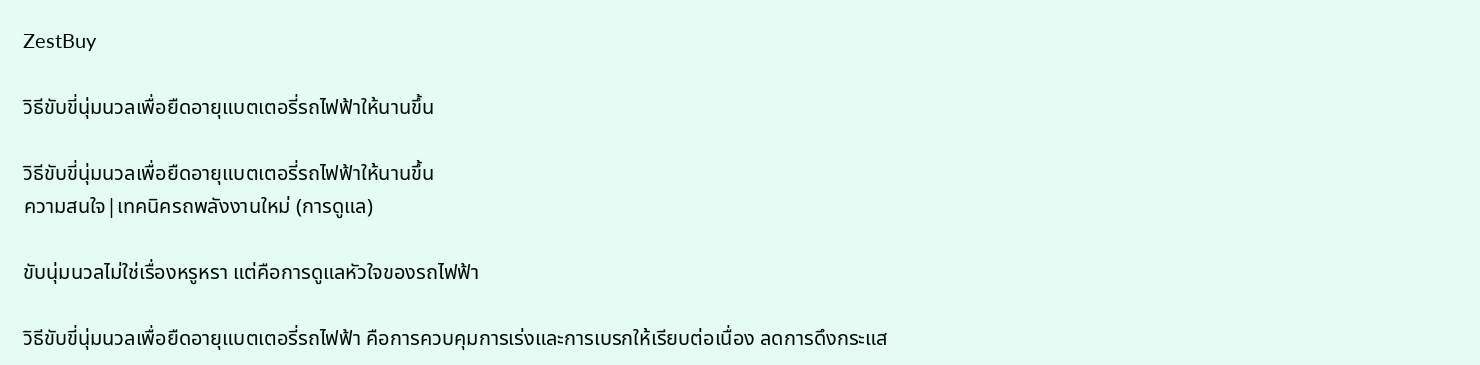ZestBuy

วิธีขับขี่นุ่มนวลเพื่อยืดอายุแบตเตอรี่รถไฟฟ้าให้นานขึ้น

วิธีขับขี่นุ่มนวลเพื่อยืดอายุแบตเตอรี่รถไฟฟ้าให้นานขึ้น
ความสนใจ|เทคนิครถพลังงานใหม่ (การดูแล)

ขับนุ่มนวลไม่ใช่เรื่องหรูหรา แต่คือการดูแลหัวใจของรถไฟฟ้า

วิธีขับขี่นุ่มนวลเพื่อยืดอายุแบตเตอรี่รถไฟฟ้า คือการควบคุมการเร่งและการเบรกให้เรียบต่อเนื่อง ลดการดึงกระแส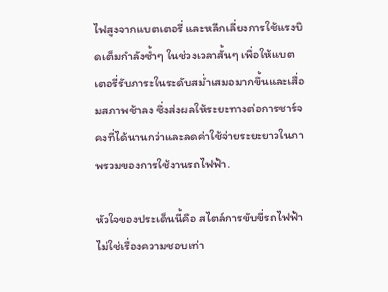ไฟสูงจากแบตเตอรี่ และหลีกเลี่ยงการใช้แรงบิดเต็มกำลังซ้ำๆ ในช่วงเวลาสั้นๆ เพื่อให้แบตเตอรี่รับภาระในระดับสม่ำเสมอมากขึ้นและเสื่อมสภาพช้าลง ซึ่งส่งผลให้ระยะทางต่อการชาร์จคงที่ได้นานกว่าและลดค่าใช้จ่ายระยะยาวในภาพรวมของการใช้งานรถไฟฟ้า.

หัวใจของประเด็นนี้คือ สไตล์การขับขี่รถไฟฟ้าไม่ใช่เรื่องความชอบเท่า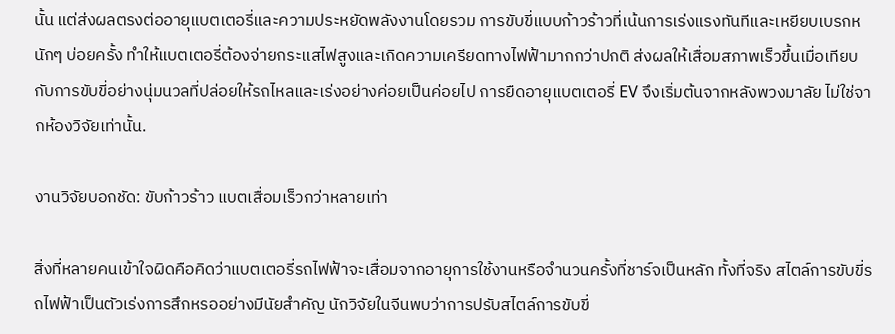นั้น แต่ส่งผลตรงต่ออายุแบตเตอรี่และความประหยัดพลังงานโดยรวม การขับขี่แบบก้าวร้าวที่เน้นการเร่งแรงทันทีและเหยียบเบรกหนักๆ บ่อยครั้ง ทำให้แบตเตอรี่ต้องจ่ายกระแสไฟสูงและเกิดความเครียดทางไฟฟ้ามากกว่าปกติ ส่งผลให้เสื่อมสภาพเร็วขึ้นเมื่อเทียบกับการขับขี่อย่างนุ่มนวลที่ปล่อยให้รถไหลและเร่งอย่างค่อยเป็นค่อยไป การยืดอายุแบตเตอรี่ EV จึงเริ่มต้นจากหลังพวงมาลัย ไม่ใช่จากห้องวิจัยเท่านั้น.

งานวิจัยบอกชัด: ขับก้าวร้าว แบตเสื่อมเร็วกว่าหลายเท่า

สิ่งที่หลายคนเข้าใจผิดคือคิดว่าแบตเตอรี่รถไฟฟ้าจะเสื่อมจากอายุการใช้งานหรือจำนวนครั้งที่ชาร์จเป็นหลัก ทั้งที่จริง สไตล์การขับขี่รถไฟฟ้าเป็นตัวเร่งการสึกหรออย่างมีนัยสำคัญ นักวิจัยในจีนพบว่าการปรับสไตล์การขับขี่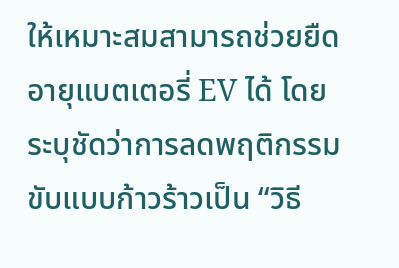ให้เหมาะสมสามารถช่วยยืดอายุแบตเตอรี่ EV ได้ โดยระบุชัดว่าการลดพฤติกรรมขับแบบก้าวร้าวเป็น “วิธี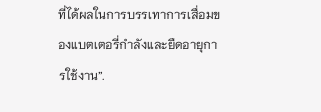ที่ได้ผลในการบรรเทาการเสื่อมของแบตเตอรี่กำลังและยืดอายุการใช้งาน”.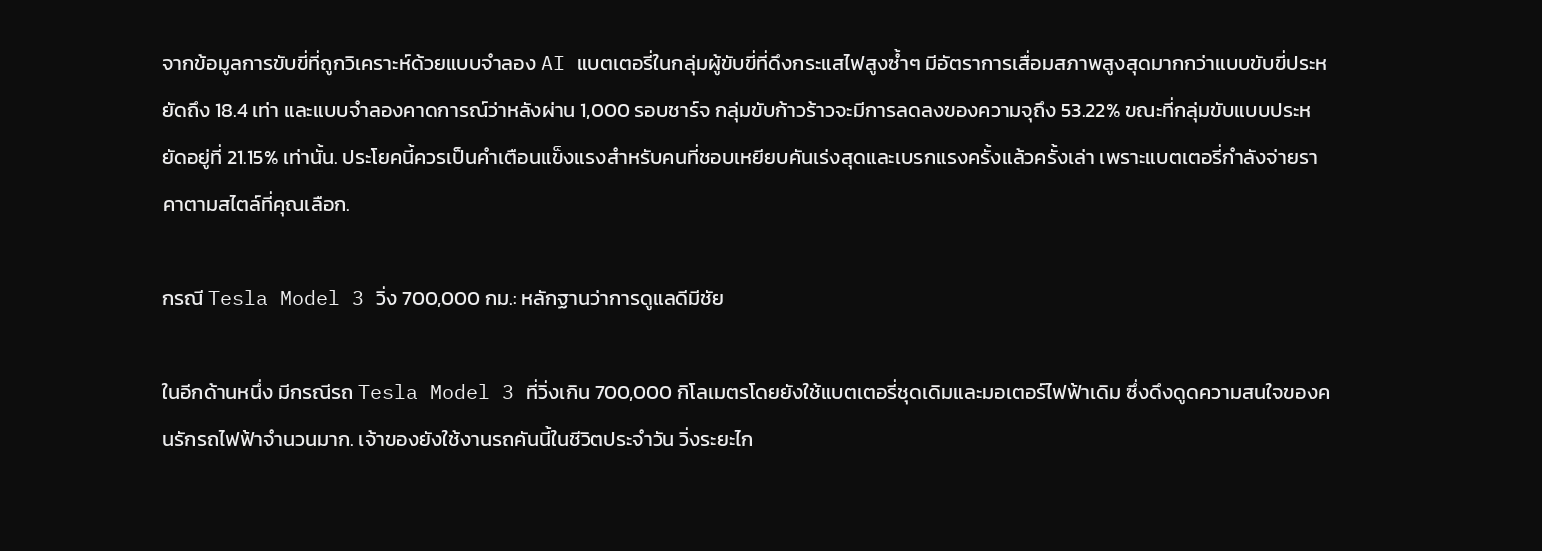จากข้อมูลการขับขี่ที่ถูกวิเคราะห์ด้วยแบบจำลอง AI แบตเตอรี่ในกลุ่มผู้ขับขี่ที่ดึงกระแสไฟสูงซ้ำๆ มีอัตราการเสื่อมสภาพสูงสุดมากกว่าแบบขับขี่ประหยัดถึง 18.4 เท่า และแบบจำลองคาดการณ์ว่าหลังผ่าน 1,000 รอบชาร์จ กลุ่มขับก้าวร้าวจะมีการลดลงของความจุถึง 53.22% ขณะที่กลุ่มขับแบบประหยัดอยู่ที่ 21.15% เท่านั้น. ประโยคนี้ควรเป็นคำเตือนแข็งแรงสำหรับคนที่ชอบเหยียบคันเร่งสุดและเบรกแรงครั้งแล้วครั้งเล่า เพราะแบตเตอรี่กำลังจ่ายราคาตามสไตล์ที่คุณเลือก.

กรณี Tesla Model 3 วิ่ง 700,000 กม.: หลักฐานว่าการดูแลดีมีชัย

ในอีกด้านหนึ่ง มีกรณีรถ Tesla Model 3 ที่วิ่งเกิน 700,000 กิโลเมตรโดยยังใช้แบตเตอรี่ชุดเดิมและมอเตอร์ไฟฟ้าเดิม ซึ่งดึงดูดความสนใจของคนรักรถไฟฟ้าจำนวนมาก. เจ้าของยังใช้งานรถคันนี้ในชีวิตประจำวัน วิ่งระยะไก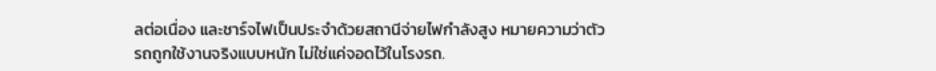ลต่อเนื่อง และชาร์จไฟเป็นประจำด้วยสถานีจ่ายไฟกำลังสูง หมายความว่าตัวรถถูกใช้งานจริงแบบหนัก ไม่ใช่แค่จอดไว้ในโรงรถ.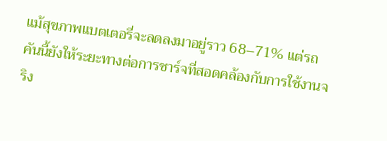แม้สุขภาพแบตเตอรี่จะลดลงมาอยู่ราว 68–71% แต่รถคันนี้ยังให้ระยะทางต่อการชาร์จที่สอดคล้องกับการใช้งานจริง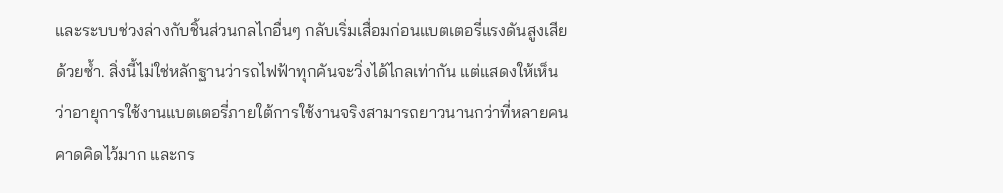และระบบช่วงล่างกับชิ้นส่วนกลไกอื่นๆ กลับเริ่มเสื่อมก่อนแบตเตอรี่แรงดันสูงเสียด้วยซ้ำ. สิ่งนี้ไม่ใช่หลักฐานว่ารถไฟฟ้าทุกคันจะวิ่งได้ไกลเท่ากัน แต่แสดงให้เห็นว่าอายุการใช้งานแบตเตอรี่ภายใต้การใช้งานจริงสามารถยาวนานกว่าที่หลายคนคาดคิดไว้มาก และกร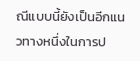ณีแบบนี้ยังเป็นอีกแนวทางหนึ่งในการป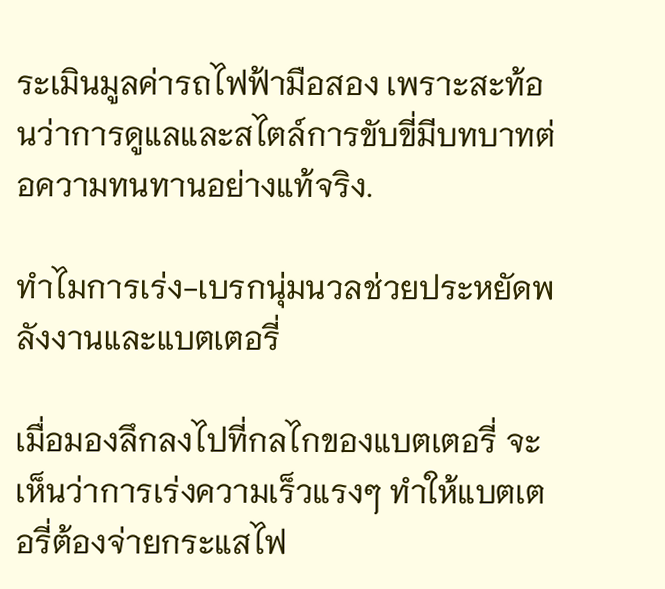ระเมินมูลค่ารถไฟฟ้ามือสอง เพราะสะท้อนว่าการดูแลและสไตล์การขับขี่มีบทบาทต่อความทนทานอย่างแท้จริง.

ทำไมการเร่ง-เบรกนุ่มนวลช่วยประหยัดพลังงานและแบตเตอรี่

เมื่อมองลึกลงไปที่กลไกของแบตเตอรี่ จะเห็นว่าการเร่งความเร็วแรงๆ ทำให้แบตเตอรี่ต้องจ่ายกระแสไฟ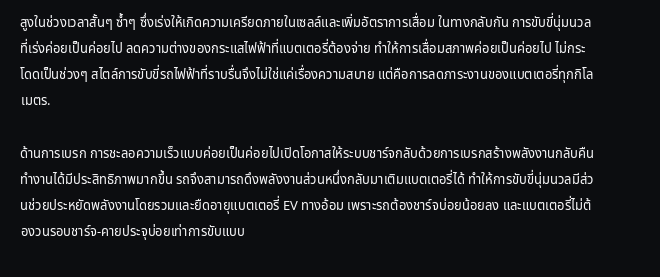สูงในช่วงเวลาสั้นๆ ซ้ำๆ ซึ่งเร่งให้เกิดความเครียดภายในเซลล์และเพิ่มอัตราการเสื่อม ในทางกลับกัน การขับขี่นุ่มนวลที่เร่งค่อยเป็นค่อยไป ลดความต่างของกระแสไฟฟ้าที่แบตเตอรี่ต้องจ่าย ทำให้การเสื่อมสภาพค่อยเป็นค่อยไป ไม่กระโดดเป็นช่วงๆ สไตล์การขับขี่รถไฟฟ้าที่ราบรื่นจึงไม่ใช่แค่เรื่องความสบาย แต่คือการลดภาระงานของแบตเตอรี่ทุกกิโลเมตร.

ด้านการเบรก การชะลอความเร็วแบบค่อยเป็นค่อยไปเปิดโอกาสให้ระบบชาร์จกลับด้วยการเบรกสร้างพลังงานกลับคืนทำงานได้มีประสิทธิภาพมากขึ้น รถจึงสามารถดึงพลังงานส่วนหนึ่งกลับมาเติมแบตเตอรี่ได้ ทำให้การขับขี่นุ่มนวลมีส่วนช่วยประหยัดพลังงานโดยรวมและยืดอายุแบตเตอรี่ EV ทางอ้อม เพราะรถต้องชาร์จบ่อยน้อยลง และแบตเตอรี่ไม่ต้องวนรอบชาร์จ-คายประจุบ่อยเท่าการขับแบบ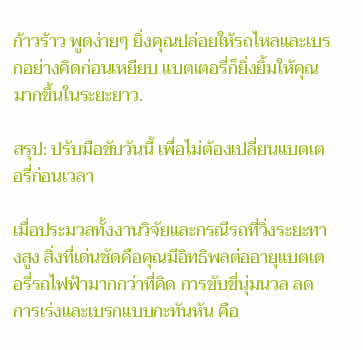ก้าวร้าว พูดง่ายๆ ยิ่งคุณปล่อยให้รถไหลและเบรกอย่างคิดก่อนเหยียบ แบตเตอรี่ก็ยิ่งยิ้มให้คุณมากขึ้นในระยะยาว.

สรุป: ปรับมือขับวันนี้ เพื่อไม่ต้องเปลี่ยนแบตเตอรี่ก่อนเวลา

เมื่อประมวลทั้งงานวิจัยและกรณีรถที่วิ่งระยะทางสูง สิ่งที่เด่นชัดคือคุณมีอิทธิพลต่ออายุแบตเตอรี่รถไฟฟ้ามากกว่าที่คิด การขับขี่นุ่มนวล ลดการเร่งและเบรกแบบกะทันหัน คือ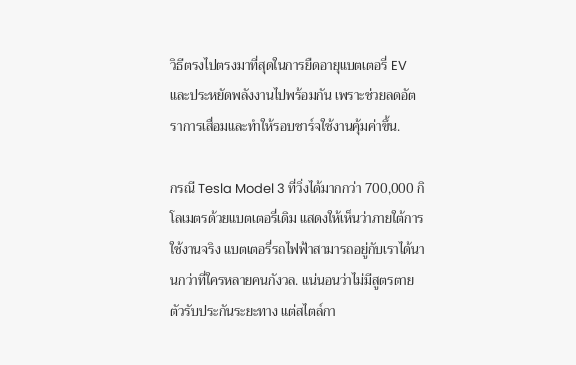วิธีตรงไปตรงมาที่สุดในการยืดอายุแบตเตอรี่ EV และประหยัดพลังงานไปพร้อมกัน เพราะช่วยลดอัตราการเสื่อมและทำให้รอบชาร์จใช้งานคุ้มค่าขึ้น.

กรณี Tesla Model 3 ที่วิ่งได้มากกว่า 700,000 กิโลเมตรด้วยแบตเตอรี่เดิม แสดงให้เห็นว่าภายใต้การใช้งานจริง แบตเตอรี่รถไฟฟ้าสามารถอยู่กับเราได้นานกว่าที่ใครหลายคนกังวล. แน่นอนว่าไม่มีสูตรตายตัวรับประกันระยะทาง แต่สไตล์กา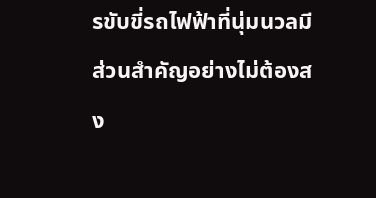รขับขี่รถไฟฟ้าที่นุ่มนวลมีส่วนสำคัญอย่างไม่ต้องสง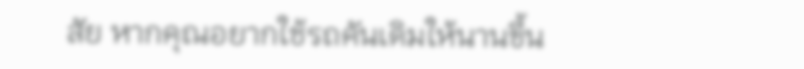สัย หากคุณอยากใช้รถคันเดิมให้นานขึ้น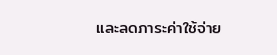และลดภาระค่าใช้จ่าย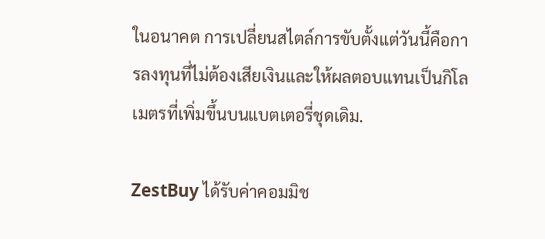ในอนาคต การเปลี่ยนสไตล์การขับตั้งแต่วันนี้คือการลงทุนที่ไม่ต้องเสียเงินและให้ผลตอบแทนเป็นกิโลเมตรที่เพิ่มขึ้นบนแบตเตอรี่ชุดเดิม.

ZestBuy ได้รับค่าคอมมิช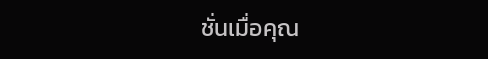ชั่นเมื่อคุณ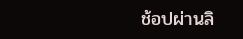ช้อปผ่านลิ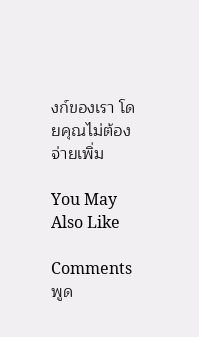งก์ของเรา โดยคุณไม่ต้องจ่ายเพิ่ม

You May Also Like

Comments
พูด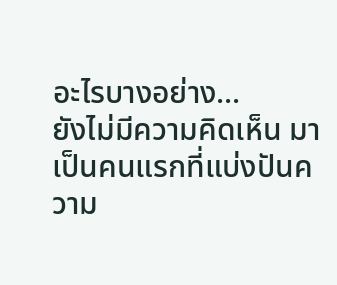อะไรบางอย่าง...
ยังไม่มีความคิดเห็น มาเป็นคนแรกที่แบ่งปันความ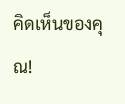คิดเห็นของคุณ!